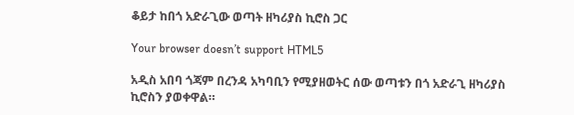ቆይታ ከበጎ አድራጊው ወጣት ዘካሪያስ ኪሮስ ጋር

Your browser doesn’t support HTML5

አዲስ አበባ ጎጃም በረንዳ አካባቢን የሚያዘወትር ሰው ወጣቱን በጎ አድራጊ ዘካሪያስ ኪሮስን ያወቀዋል።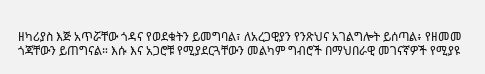ዘካሪያስ እጅ አጥሯቸው ጎዳና የወደቁትን ይመግባል፣ ለአረጋዊያን የንጽህና አገልግሎት ይሰጣል፥ የዘመመ ጎጃቸውን ይጠግናል። እሱ እና አጋሮቹ የሚያደርጓቸውን መልካም ግብሮች በማህበራዊ መገናኛዎች የሚያዩ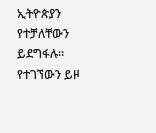ኢትዮጵያን የተቻለቸውን ይደግፋሉ። የተገኘውን ይዞ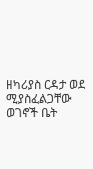ዘካሪያስ ርዳታ ወደ ሚያስፈልጋቸው ወገኖች ቤት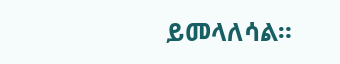ይመላለሳል።